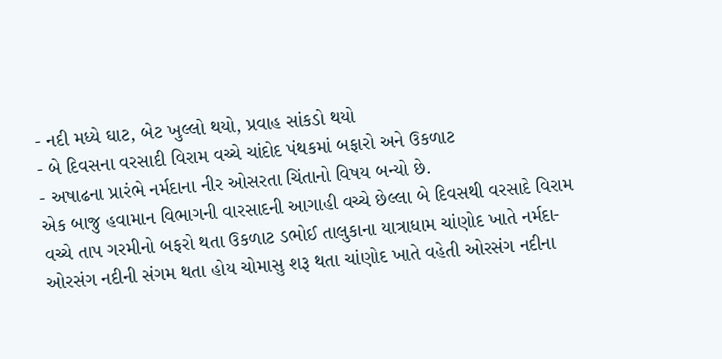- નદી મધ્યે ઘાટ, બેટ ખુલ્લો થયો, પ્રવાહ સાંકડો થયો
- બે દિવસના વરસાદી વિરામ વચ્ચે ચાંદોદ પંથકમાં બફારો અને ઉકળાટ
- અષાઢના પ્રારંભે નર્મદાના નીર ઓસરતા ચિંતાનો વિષય બન્યો છે.
એક બાજુ હવામાન વિભાગની વારસાદની આગાહી વચ્ચે છેલ્લા બે દિવસથી વરસાદે વિરામ વચ્ચે તાપ ગરમીનો બફરો થતા ઉકળાટ ડભોઈ તાલુકાના યાત્રાધામ ચાંણોદ ખાતે નર્મદા-ઓરસંગ નદીની સંગમ થતા હોય ચોમાસુ શરૂ થતા ચાંણોદ ખાતે વહેતી ઓરસંગ નદીના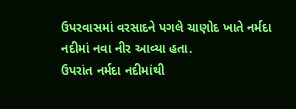ઉપરવાસમાં વરસાદને પગલે ચાણોદ ખાતે નર્મદા નદીમાં નવા નીર આવ્યા હતા.
ઉપરાંત નર્મદા નદીમાંથી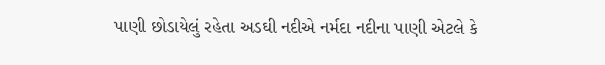પાણી છોડાયેલું રહેતા અડઘી નદીએ નર્મદા નદીના પાણી એટલે કે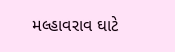મલ્હાવરાવ ઘાટે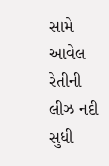સામે આવેલ રેતીની લીઝ નદી સુધી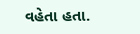વહેતા હતા.